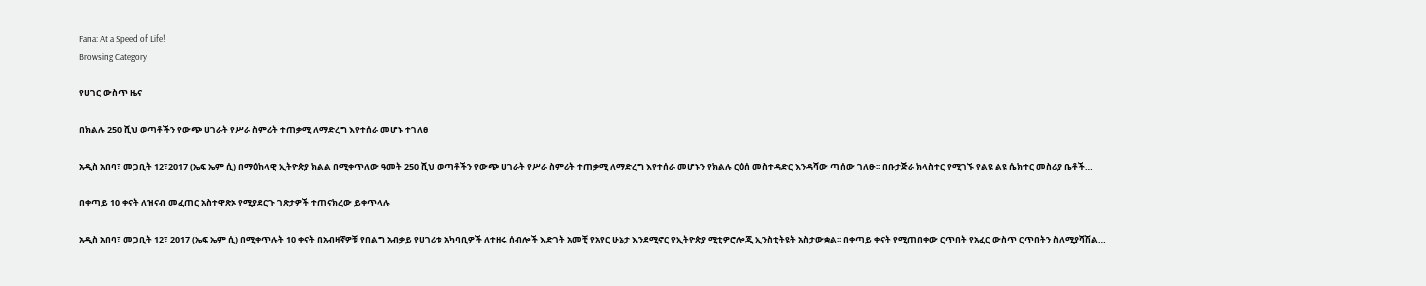Fana: At a Speed of Life!
Browsing Category

የሀገር ውስጥ ዜና

በክልሉ 250 ሺህ ወጣቶችን የውጭ ሀገራት የሥራ ስምሪት ተጠቃሚ ለማድረግ እየተሰራ መሆኑ ተገለፀ

አዲስ አበባ፣ መጋቢት 12፣2017 (ኤፍ ኤም ሲ) በማዕከላዊ ኢትዮጵያ ክልል በሚቀጥለው ዓመት 250 ሺህ ወጣቶችን የውጭ ሀገራት የሥራ ስምሪት ተጠቃሚ ለማድረግ እየተሰራ መሆኑን የክልሉ ርዕሰ መስተዳድር እንዳሻው ጣሰው ገለፁ፡፡ በቡታጅራ ክላስተር የሚገኙ የልዩ ልዩ ሴክተር መስሪያ ቤቶች…

በቀጣይ 10 ቀናት ለዝናብ መፈጠር አስተዋጽኦ የሚያደርጉ ገጽታዎች ተጠናክረው ይቀጥላሉ

አዲስ አበባ፣ መጋቢት 12፣ 2017 (ኤፍ ኤም ሲ) በሚቀጥሉት 10 ቀናት በአብዛኛዎቹ የበልግ አብቃይ የሀገሪቱ አካባቢዎች ለተዘሩ ሰብሎች እድገት አመቺ የአየር ሁኔታ እንደሚኖር የኢትዮጵያ ሚቲዎሮሎጂ ኢንስቲትዩት አስታውቋል፡፡ በቀጣይ ቀናት የሚጠበቀው ርጥበት የአፈር ውስጥ ርጥበትን ስለሚያሻሽል…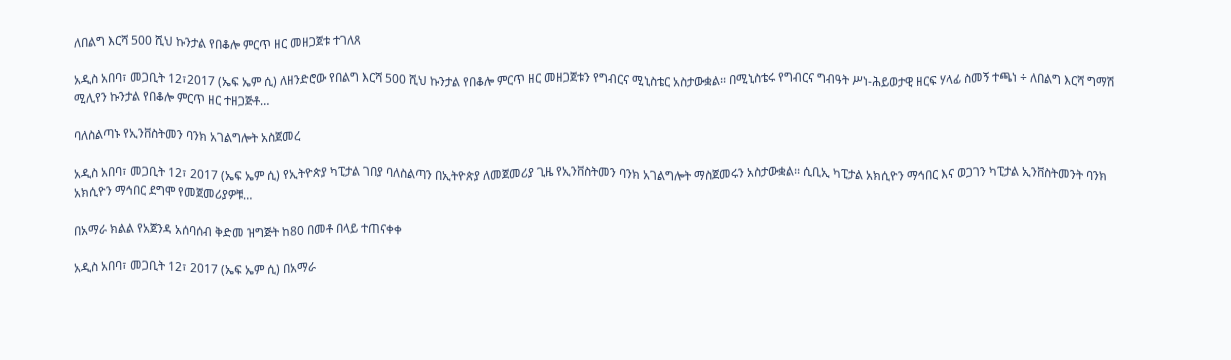ለበልግ እርሻ 500 ሺህ ኩንታል የበቆሎ ምርጥ ዘር መዘጋጀቱ ተገለጸ

አዲስ አበባ፣ መጋቢት 12፣2017 (ኤፍ ኤም ሲ) ለዘንድሮው የበልግ እርሻ 500 ሺህ ኩንታል የበቆሎ ምርጥ ዘር መዘጋጀቱን የግብርና ሚኒስቴር አስታውቋል፡፡ በሚኒስቴሩ የግብርና ግብዓት ሥነ-ሕይወታዊ ዘርፍ ሃላፊ ስመኝ ተጫነ ÷ ለበልግ እርሻ ግማሽ ሚሊየን ኩንታል የበቆሎ ምርጥ ዘር ተዘጋጅቶ…

ባለስልጣኑ የኢንቨስትመን ባንክ አገልግሎት አስጀመረ

አዲስ አበባ፣ መጋቢት 12፣ 2017 (ኤፍ ኤም ሲ) የኢትዮጵያ ካፒታል ገበያ ባለስልጣን በኢትዮጵያ ለመጀመሪያ ጊዜ የኢንቨስትመን ባንክ አገልግሎት ማስጀመሩን አስታውቋል፡፡ ሲቢኢ ካፒታል አክሲዮን ማኅበር እና ወጋገን ካፒታል ኢንቨስትመንት ባንክ አክሲዮን ማኅበር ደግሞ የመጀመሪያዎቹ…

በአማራ ክልል የአጀንዳ አሰባሰብ ቅድመ ዝግጅት ከ80 በመቶ በላይ ተጠናቀቀ

አዲስ አበባ፣ መጋቢት 12፣ 2017 (ኤፍ ኤም ሲ) በአማራ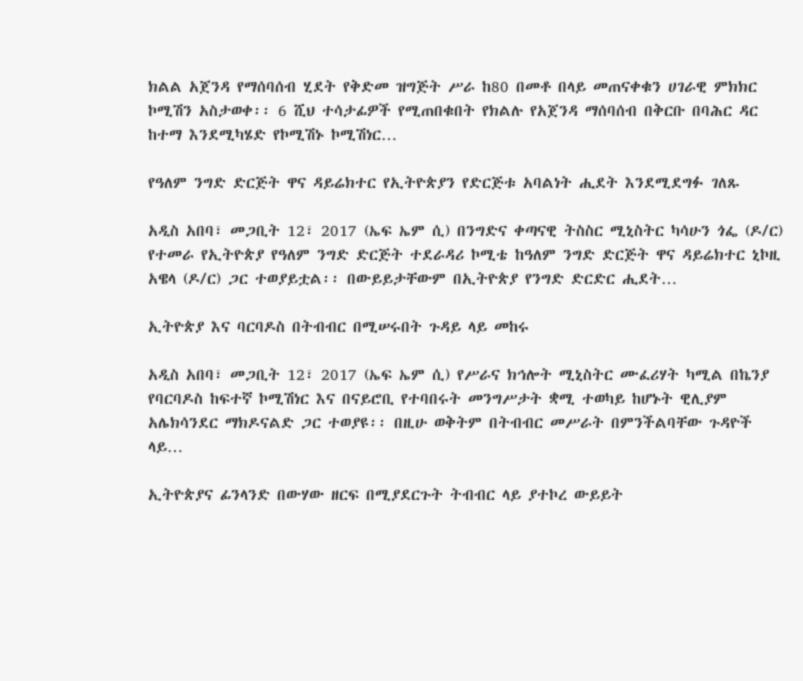ክልል አጀንዳ የማሰባሰብ ሂደት የቅድመ ዝግጅት ሥራ ከ80 በመቶ በላይ መጠናቀቁን ሀገራዊ ምክክር ኮሚሽን አስታወቀ፡፡ 6 ሺህ ተሳታፊዎች የሚጠበቁበት የክልሉ የአጀንዳ ማሰባሰብ በቅርቡ በባሕር ዳር ከተማ እንደሚካሄድ የኮሚሽኑ ኮሚሽነር…

የዓለም ንግድ ድርጅት ዋና ዳይሬክተር የኢትዮጵያን የድርጅቱ አባልነት ሒደት እንደሚደግፉ ገለጹ

አዲስ አበባ፣ መጋቢት 12፣ 2017 (ኤፍ ኤም ሲ) በንግድና ቀጣናዊ ትስስር ሚኒስትር ካሳሁን ጎፌ (ዶ/ር) የተመራ የኢትዮጵያ የዓለም ንግድ ድርጅት ተደራዳሪ ኮሚቴ ከዓለም ንግድ ድርጅት ዋና ዳይሬክተር ኒኮዚ አዌላ (ዶ/ር) ጋር ተወያይቷል፡፡ በውይይታቸውም በኢትዮጵያ የንግድ ድርድር ሒደት…

ኢትዮጵያ እና ባርባዶስ በትብብር በሚሠሩበት ጉዳይ ላይ መከሩ

አዲስ አበባ፣ መጋቢት 12፣ 2017 (ኤፍ ኤም ሲ) የሥራና ክኅሎት ሚኒስትር ሙፈሪሃት ካሚል በኬንያ የባርባዶስ ከፍተኛ ኮሚሽነር እና በናይሮቢ የተባበሩት መንግሥታት ቋሚ ተወካይ ከሆኑት ዊሊያም አሌክሳንደር ማክዶናልድ ጋር ተወያዩ፡፡ በዚሁ ወቅትም በትብብር መሥራት በምንችልባቸው ጉዳዮች ላይ…

ኢትዮጵያና ፊንላንድ በውሃው ዘርፍ በሚያደርጉት ትብብር ላይ ያተኮረ ውይይት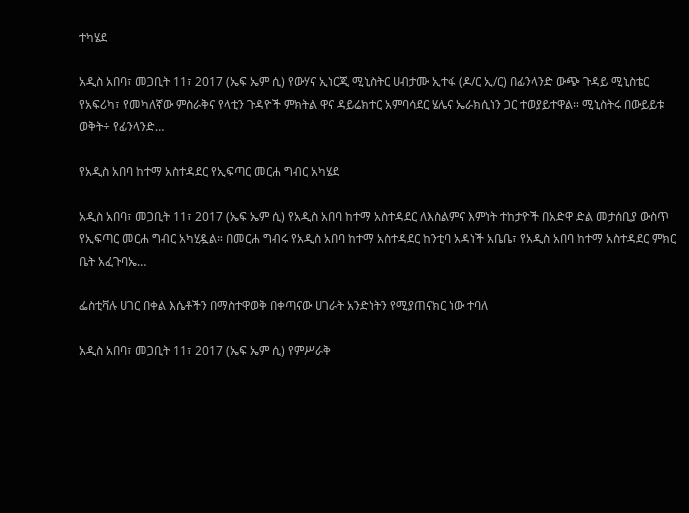ተካሄደ

አዲስ አበባ፣ መጋቢት 11፣ 2017 (ኤፍ ኤም ሲ) የውሃና ኢነርጂ ሚኒስትር ሀብታሙ ኢተፋ (ዶ/ር ኢ/ር) በፊንላንድ ውጭ ጉዳይ ሚኒስቴር የአፍሪካ፣ የመካለኛው ምስራቅና የላቲን ጉዳዮች ምክትል ዋና ዳይሬክተር አምባሳደር ሄሌና ኤራክሲነን ጋር ተወያይተዋል። ሚኒስትሩ በውይይቱ ወቅት÷ የፊንላንድ…

የአዲስ አበባ ከተማ አስተዳደር የኢፍጣር መርሐ ግብር አካሄደ

አዲስ አበባ፣ መጋቢት 11፣ 2017 (ኤፍ ኤም ሲ) የአዲስ አበባ ከተማ አስተዳደር ለእስልምና እምነት ተከታዮች በአድዋ ድል መታሰቢያ ውስጥ የኢፍጣር መርሐ ግብር አካሂዷል። በመርሐ ግብሩ የአዲስ አበባ ከተማ አስተዳደር ከንቲባ አዳነች አቤቤ፣ የአዲስ አበባ ከተማ አስተዳደር ምክር ቤት አፈጉባኤ…

ፌስቲቫሉ ሀገር በቀል እሴቶችን በማስተዋወቅ በቀጣናው ሀገራት አንድነትን የሚያጠናክር ነው ተባለ

አዲስ አበባ፣ መጋቢት 11፣ 2017 (ኤፍ ኤም ሲ) የምሥራቅ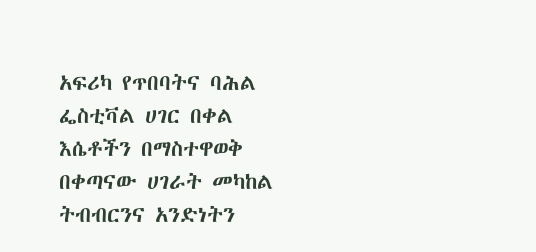አፍሪካ የጥበባትና ባሕል ፌስቲቫል ሀገር በቀል እሴቶችን በማስተዋወቅ በቀጣናው ሀገራት መካከል ትብብርንና አንድነትን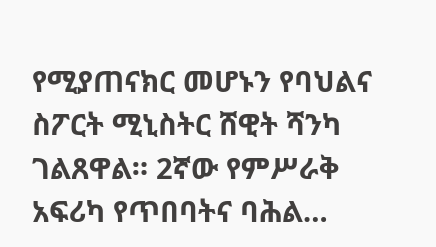የሚያጠናክር መሆኑን የባህልና ስፖርት ሚኒስትር ሸዊት ሻንካ ገልጸዋል። 2ኛው የምሥራቅ አፍሪካ የጥበባትና ባሕል…